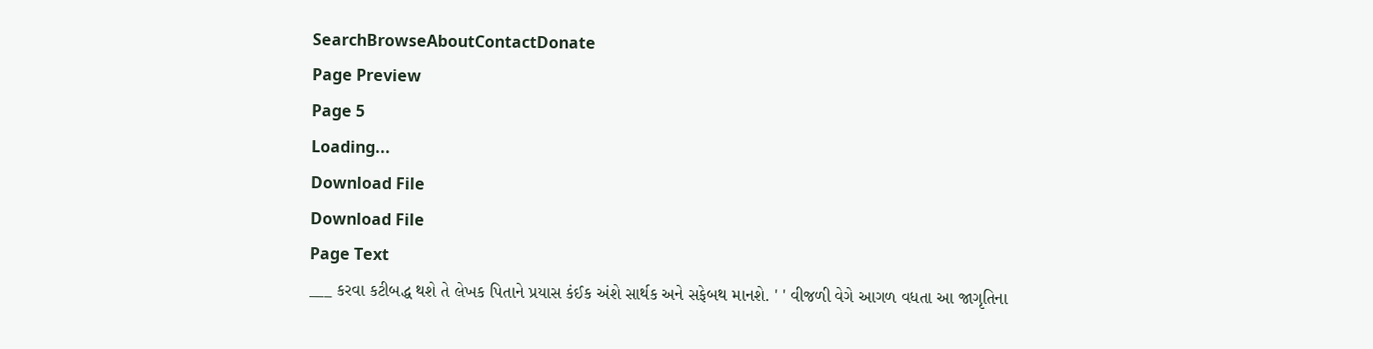SearchBrowseAboutContactDonate
Page Preview
Page 5
Loading...
Download File
Download File
Page Text
___ કરવા કટીબદ્ધ થશે તે લેખક પિતાને પ્રયાસ કંઈક અંશે સાર્થક અને સફેબથ માનશે. ' ' વીજળી વેગે આગળ વધતા આ જાગૃતિના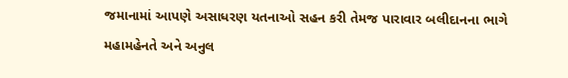જમાનામાં આપણે અસાધરણ યતનાઓ સહન કરી તેમજ પારાવાર બલીદાનના ભાગે મહામહેનતે અને અનુલ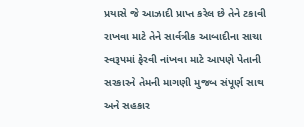પ્રયાસે જે આઝાદી પ્રાપ્ત કરેલ છે તેને ટકાવી રાખવા માટે તેને સાર્વત્રીક આબાદીના સાચા સ્વરૂપમાં ફેરવી નાંખવા માટે આપણે પેતાની સરકારને તેમની માગણી મુજબ સંપૂર્ણ સાથ અને સહકાર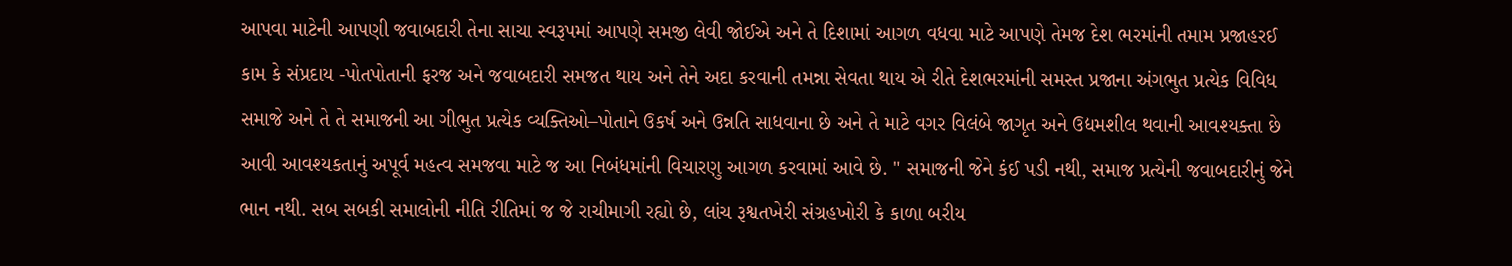આપવા માટેની આપણી જવાબદારી તેના સાચા સ્વરૂપમાં આપણે સમજી લેવી જોઈએ અને તે દિશામાં આગળ વધવા માટે આપણે તેમજ દેશ ભરમાંની તમામ પ્રજાહરઈ કામ કે સંપ્રદાય -પોતપોતાની ફરજ અને જવાબદારી સમજત થાય અને તેને અદા કરવાની તમન્ના સેવતા થાય એ રીતે દેશભરમાંની સમસ્ત પ્રજાના અંગભુત પ્રત્યેક વિવિધ સમાજે અને તે તે સમાજની આ ગીભુત પ્રત્યેક વ્યક્તિઓ–પોતાને ઉકર્ષ અને ઉન્નતિ સાધવાના છે અને તે માટે વગર વિલંબે જાગૃત અને ઉદ્યમશીલ થવાની આવશ્યક્તા છે આવી આવશ્યકતાનું અપૂર્વ મહત્વ સમજવા માટે જ આ નિબંધમાંની વિચારણુ આગળ કરવામાં આવે છે. " સમાજની જેને કંઈ પડી નથી, સમાજ પ્રત્યેની જવાબદારીનું જેને ભાન નથી. સબ સબકી સમાલોની નીતિ રીતિમાં જ જે રાચીમાગી રહ્યો છે, લાંચ રૂશ્વતખેરી સંગ્રહખોરી કે કાળા બરીય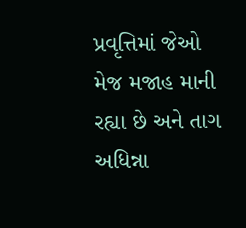પ્રવૃત્તિમાં જેઓ મેજ મજાહ માની રહ્યા છે અને તાગ અધિન્ના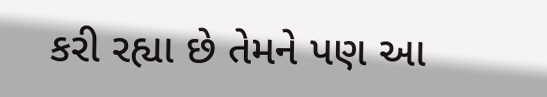કરી રહ્યા છે તેમને પણ આ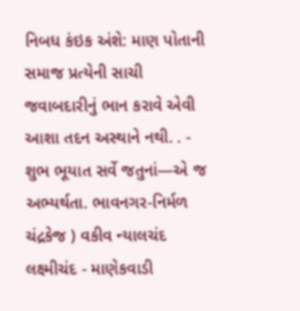નિબધ કંઇક અંશે: માણ પોતાની સમાજ પ્રત્યેની સાચી જવાબદારીનું ભાન કરાવે એવી આશા તદન અસ્થાને નથી. . - શુભ ભૂયાત સર્વે જતુનાં—એ જ અભ્યર્થતા. ભાવનગર-નિર્મળ ચંદ્રકેજ ) વકીવ ન્યાલચંદ લક્ષ્મીચંદ - માણેકવાડી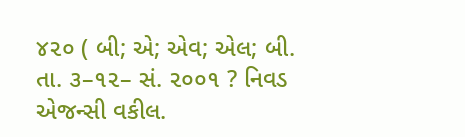૪૨૦ ( બી; એ; એવ; એલ; બી. તા. ૩–૧૨– સં. ૨૦૦૧ ? નિવડ એજન્સી વકીલ.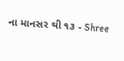ના માનસર થી ૧૩ - Shree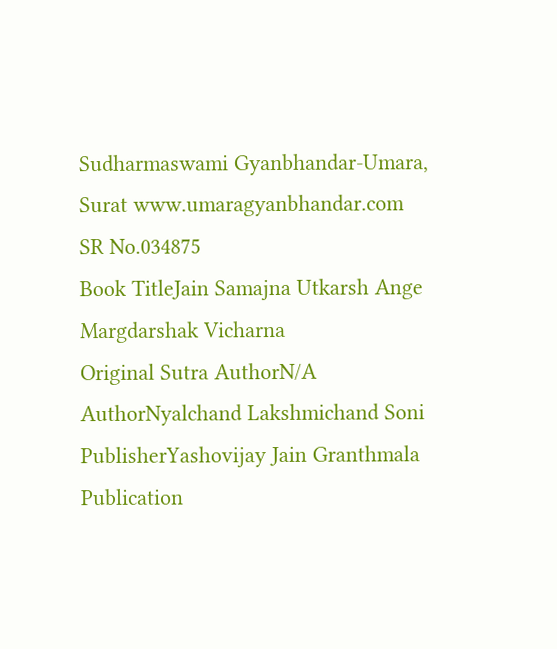Sudharmaswami Gyanbhandar-Umara, Surat www.umaragyanbhandar.com
SR No.034875
Book TitleJain Samajna Utkarsh Ange Margdarshak Vicharna
Original Sutra AuthorN/A
AuthorNyalchand Lakshmichand Soni
PublisherYashovijay Jain Granthmala
Publication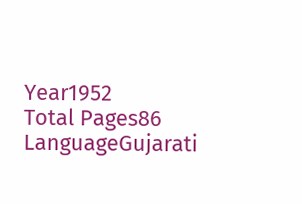Year1952
Total Pages86
LanguageGujarati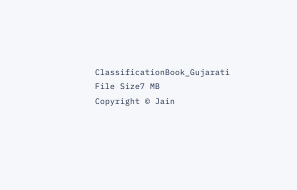ClassificationBook_Gujarati
File Size7 MB
Copyright © Jain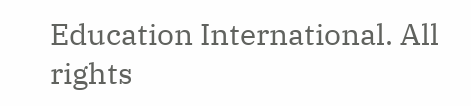Education International. All rights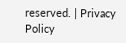reserved. | Privacy Policy